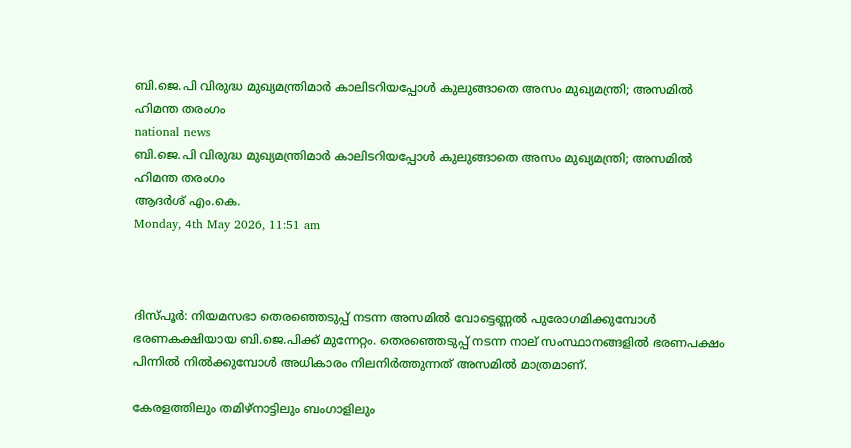ബി.ജെ.പി വിരുദ്ധ മുഖ്യമന്ത്രിമാര്‍ കാലിടറിയപ്പോള്‍ കുലുങ്ങാതെ അസം മുഖ്യമന്ത്രി; അസമില്‍ ഹിമന്ത തരംഗം
national news
ബി.ജെ.പി വിരുദ്ധ മുഖ്യമന്ത്രിമാര്‍ കാലിടറിയപ്പോള്‍ കുലുങ്ങാതെ അസം മുഖ്യമന്ത്രി; അസമില്‍ ഹിമന്ത തരംഗം
ആദര്‍ശ് എം.കെ.
Monday, 4th May 2026, 11:51 am



ദിസ്പൂര്‍: നിയമസഭാ തെരഞ്ഞെടുപ്പ് നടന്ന അസമില്‍ വോട്ടെണ്ണല്‍ പുരോഗമിക്കുമ്പോള്‍ ഭരണകക്ഷിയായ ബി.ജെ.പിക്ക് മുന്നേറ്റം. തെരഞ്ഞെടുപ്പ് നടന്ന നാല് സംസ്ഥാനങ്ങളില്‍ ഭരണപക്ഷം പിന്നില്‍ നില്‍ക്കുമ്പോള്‍ അധികാരം നിലനിര്‍ത്തുന്നത് അസമില്‍ മാത്രമാണ്.

കേരളത്തിലും തമിഴ്‌നാട്ടിലും ബംഗാളിലും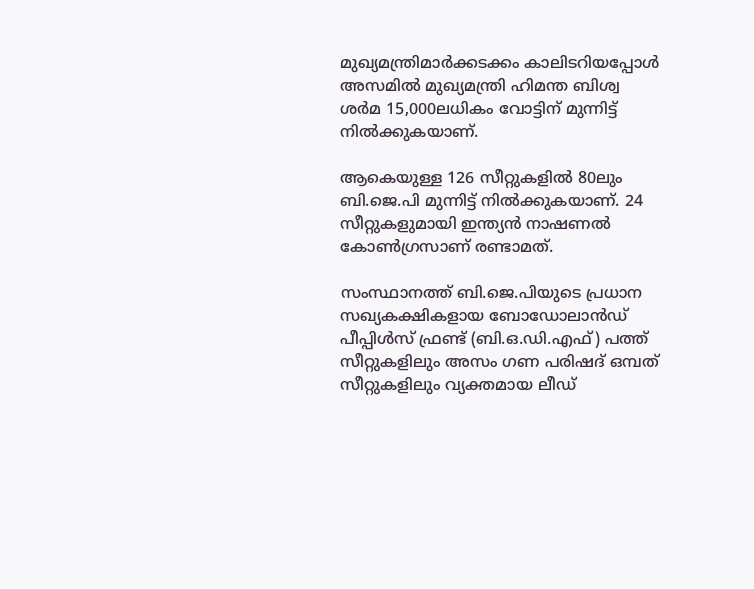മുഖ്യമന്ത്രിമാര്‍ക്കടക്കം കാലിടറിയപ്പോള്‍ അസമില്‍ മുഖ്യമന്ത്രി ഹിമന്ത ബിശ്വ ശര്‍മ 15,000ലധികം വോട്ടിന് മുന്നിട്ട് നില്‍ക്കുകയാണ്.

ആകെയുള്ള 126 സീറ്റുകളില്‍ 80ലും ബി.ജെ.പി മുന്നിട്ട് നില്‍ക്കുകയാണ്. 24 സീറ്റുകളുമായി ഇന്ത്യന്‍ നാഷണല്‍ കോണ്‍ഗ്രസാണ് രണ്ടാമത്.

സംസ്ഥാനത്ത് ബി.ജെ.പിയുടെ പ്രധാന സഖ്യകക്ഷികളായ ബോഡോലാന്‍ഡ് പീപ്പിള്‍സ് ഫ്രണ്ട് (ബി.ഒ.ഡി.എഫ്) പത്ത് സീറ്റുകളിലും അസം ഗണ പരിഷദ് ഒമ്പത് സീറ്റുകളിലും വ്യക്തമായ ലീഡ്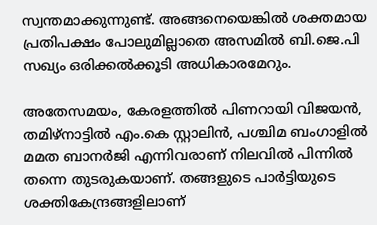സ്വന്തമാക്കുന്നുണ്ട്. അങ്ങനെയെങ്കില്‍ ശക്തമായ പ്രതിപക്ഷം പോലുമില്ലാതെ അസമില്‍ ബി.ജെ.പി സഖ്യം ഒരിക്കല്‍ക്കൂടി അധികാരമേറും.

അതേസമയം, കേരളത്തില്‍ പിണറായി വിജയന്‍, തമിഴ്നാട്ടില്‍ എം.കെ സ്റ്റാലിന്‍, പശ്ചിമ ബംഗാളില്‍ മമത ബാനര്‍ജി എന്നിവരാണ് നിലവില്‍ പിന്നില്‍ തന്നെ തുടരുകയാണ്. തങ്ങളുടെ പാര്‍ട്ടിയുടെ ശക്തികേന്ദ്രങ്ങളിലാണ്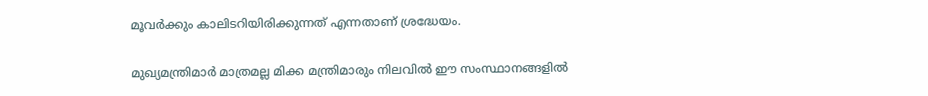മൂവര്‍ക്കും കാലിടറിയിരിക്കുന്നത് എന്നതാണ് ശ്രദ്ധേയം.

മുഖ്യമന്ത്രിമാര്‍ മാത്രമല്ല മിക്ക മന്ത്രിമാരും നിലവില്‍ ഈ സംസ്ഥാനങ്ങളില്‍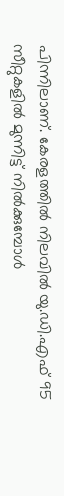പിന്നിലാണ്. കേരളത്തില്‍ നിലവില്‍ യു.ഡി.എഫ് 95 സീറ്റുകളില്‍ മുന്നിട്ട് നില്‍ക്കുമ്പോള്‍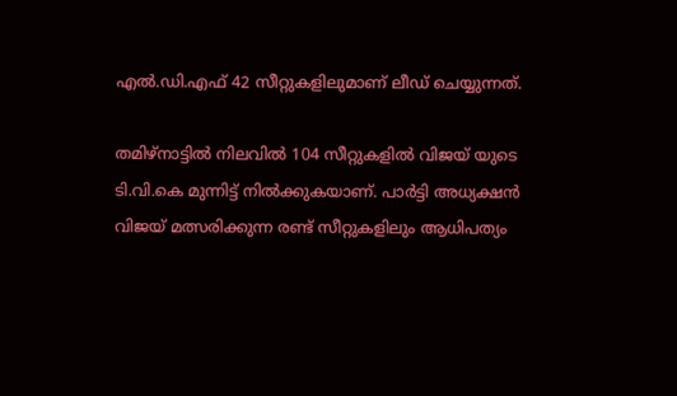എല്‍.ഡി.എഫ് 42 സീറ്റുകളിലുമാണ് ലീഡ് ചെയ്യുന്നത്.

തമിഴ്നാട്ടില്‍ നിലവില്‍ 104 സീറ്റുകളില്‍ വിജയ് യുടെ ടി.വി.കെ മുന്നിട്ട് നില്‍ക്കുകയാണ്. പാര്‍ട്ടി അധ്യക്ഷന്‍ വിജയ് മത്സരിക്കുന്ന രണ്ട് സീറ്റുകളിലും ആധിപത്യം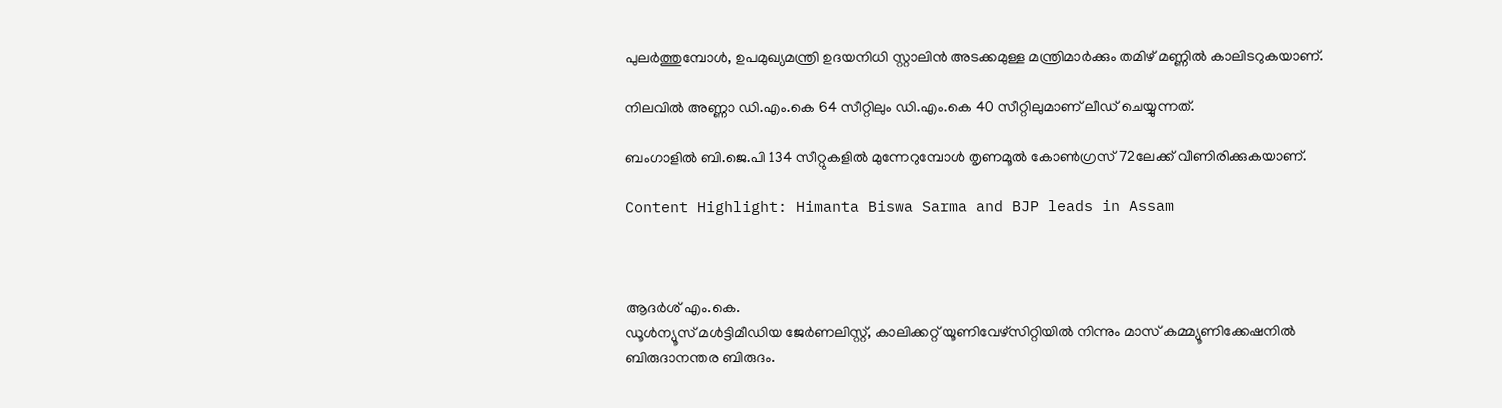പുലര്‍ത്തുമ്പോള്‍, ഉപമുഖ്യമന്ത്രി ഉദയനിധി സ്റ്റാലിന്‍ അടക്കമുള്ള മന്ത്രിമാര്‍ക്കും തമിഴ് മണ്ണില്‍ കാലിടറുകയാണ്.

നിലവില്‍ അണ്ണാ ഡി.എം.കെ 64 സീറ്റിലും ഡി.എം.കെ 40 സീറ്റിലുമാണ് ലീഡ് ചെയ്യുന്നത്.

ബംഗാളില്‍ ബി.ജെ.പി 134 സീറ്റുകളില്‍ മുന്നേറുമ്പോള്‍ തൃണമൂല്‍ കോണ്‍ഗ്രസ് 72ലേക്ക് വീണിരിക്കുകയാണ്.

Content Highlight: Himanta Biswa Sarma and BJP leads in Assam



ആദര്‍ശ് എം.കെ.
ഡൂള്‍ന്യൂസ് മള്‍ട്ടിമീഡിയ ജേര്‍ണലിസ്റ്റ്, കാലിക്കറ്റ് യൂണിവേഴ്സിറ്റിയില്‍ നിന്നും മാസ് കമ്മ്യൂണിക്കേഷനില്‍ ബിരുദാനന്തര ബിരുദം.